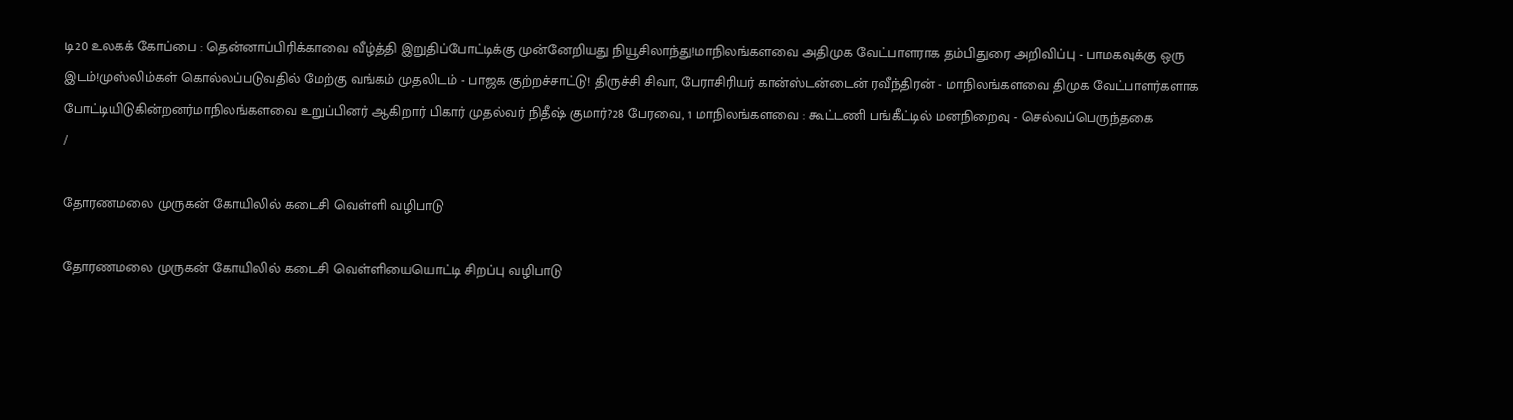டி20 உலகக் கோப்பை : தென்னாப்பிரிக்காவை வீழ்த்தி இறுதிப்போட்டிக்கு முன்னேறியது நியூசிலாந்து!மாநிலங்களவை அதிமுக வேட்பாளராக தம்பிதுரை அறிவிப்பு - பாமகவுக்கு ஒரு இடம்!முஸ்லிம்கள் கொல்லப்படுவதில் மேற்கு வங்கம் முதலிடம் - பாஜக குற்றச்சாட்டு! திருச்சி சிவா, பேராசிரியர் கான்ஸ்டன்டைன் ரவீந்திரன் - மாநிலங்களவை திமுக வேட்பாளர்களாக போட்டியிடுகின்றனர்மாநிலங்களவை உறுப்பினர் ஆகிறார் பிகார் முதல்வர் நிதீஷ் குமார்?28 பேரவை, 1 மாநிலங்களவை : கூட்டணி பங்கீட்டில் மனநிறைவு - செல்வப்பெருந்தகை
/

தோரணமலை முருகன் கோயிலில் கடைசி வெள்ளி வழிபாடு

தோரணமலை முருகன் கோயிலில் கடைசி வெள்ளியையொட்டி சிறப்பு வழிபாடு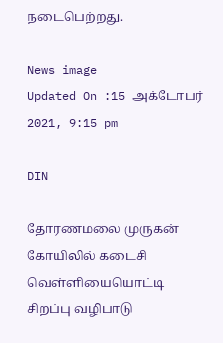நடைபெற்றது.

News image
Updated On :15 அக்டோபர் 2021, 9:15 pm

DIN

தோரணமலை முருகன் கோயிலில் கடைசி வெள்ளியையொட்டி சிறப்பு வழிபாடு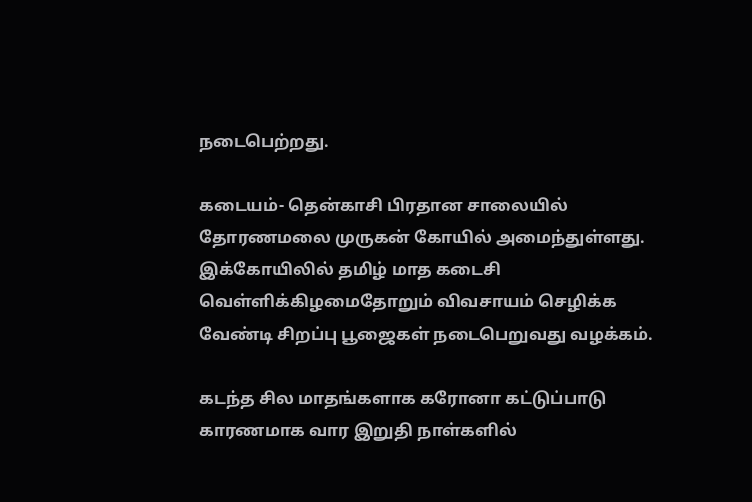நடைபெற்றது.

கடையம்- தென்காசி பிரதான சாலையில் தோரணமலை முருகன் கோயில் அமைந்துள்ளது. இக்கோயிலில் தமிழ் மாத கடைசி வெள்ளிக்கிழமைதோறும் விவசாயம் செழிக்க வேண்டி சிறப்பு பூஜைகள் நடைபெறுவது வழக்கம்.

கடந்த சில மாதங்களாக கரோனா கட்டுப்பாடு காரணமாக வார இறுதி நாள்களில்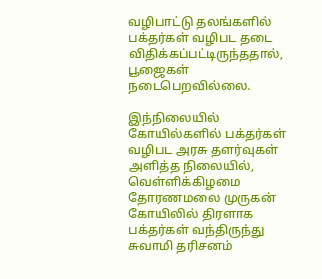வழிபாட்டு தலங்களில் பக்தர்கள் வழிபட தடை விதிக்கப்பட்டிருந்ததால், பூஜைகள் நடைபெறவில்லை.

இந்நிலையில் கோயில்களில் பக்தர்கள் வழிபட அரசு தளர்வுகள் அளித்த நிலையில், வெள்ளிக்கிழமை தோரணமலை முருகன் கோயிலில் திரளாக பக்தர்கள் வந்திருந்து சுவாமி தரிசனம்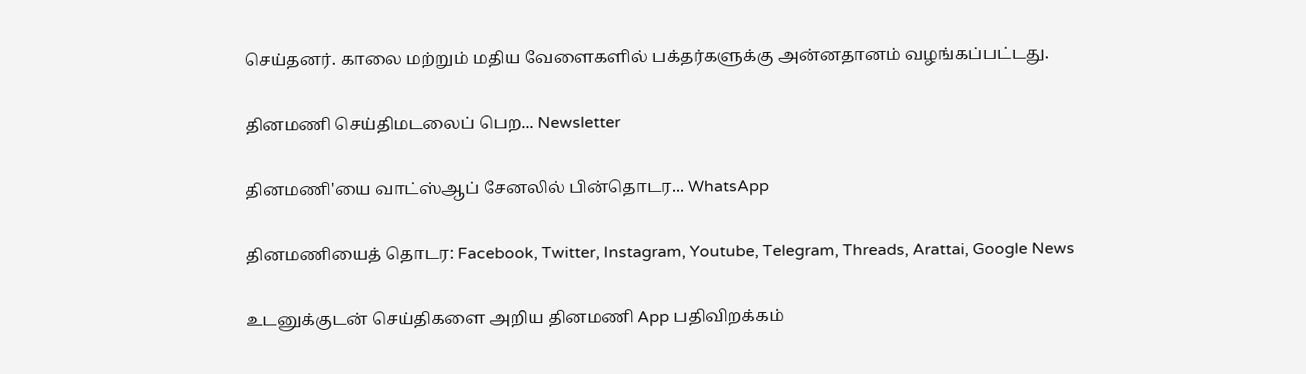செய்தனர். காலை மற்றும் மதிய வேளைகளில் பக்தர்களுக்கு அன்னதானம் வழங்கப்பட்டது.

தினமணி செய்திமடலைப் பெற... Newsletter

தினமணி'யை வாட்ஸ்ஆப் சேனலில் பின்தொடர... WhatsApp

தினமணியைத் தொடர: Facebook, Twitter, Instagram, Youtube, Telegram, Threads, Arattai, Google News

உடனுக்குடன் செய்திகளை அறிய தினமணி App பதிவிறக்கம்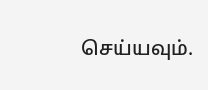செய்யவும்.